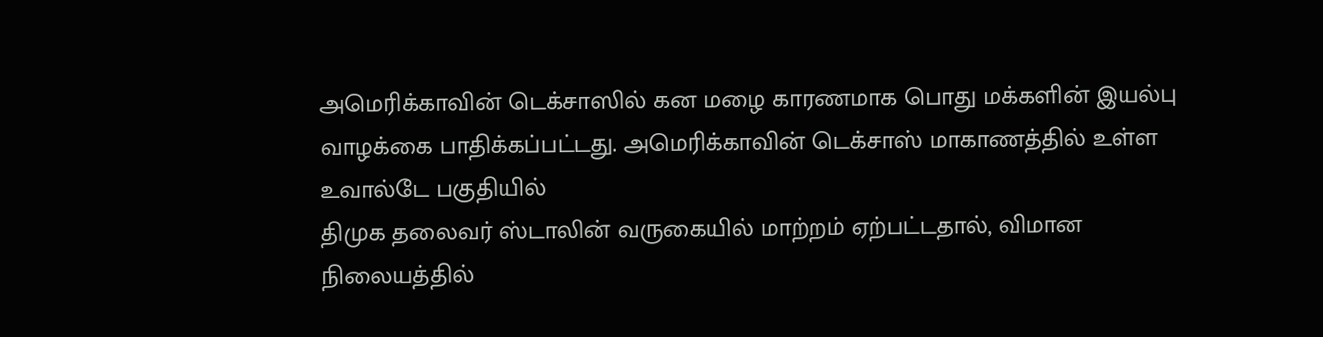அமெரிக்காவின் டெக்சாஸில் கன மழை காரணமாக பொது மக்களின் இயல்பு வாழக்கை பாதிக்கப்பட்டது. அமெரிக்காவின் டெக்சாஸ் மாகாணத்தில் உள்ள உவால்டே பகுதியில்
திமுக தலைவர் ஸ்டாலின் வருகையில் மாற்றம் ஏற்பட்டதால், விமான நிலையத்தில்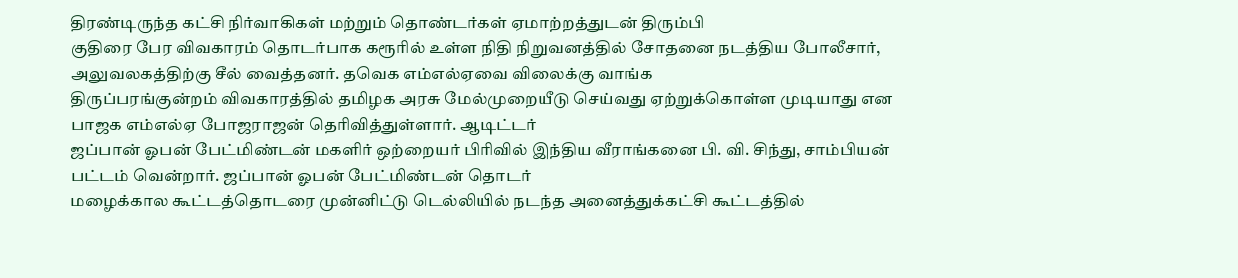திரண்டிருந்த கட்சி நிர்வாகிகள் மற்றும் தொண்டர்கள் ஏமாற்றத்துடன் திரும்பி
குதிரை பேர விவகாரம் தொடர்பாக கரூரில் உள்ள நிதி நிறுவனத்தில் சோதனை நடத்திய போலீசார், அலுவலகத்திற்கு சீல் வைத்தனர். தவெக எம்எல்ஏவை விலைக்கு வாங்க
திருப்பரங்குன்றம் விவகாரத்தில் தமிழக அரசு மேல்முறையீடு செய்வது ஏற்றுக்கொள்ள முடியாது என பாஜக எம்எல்ஏ போஜராஜன் தெரிவித்துள்ளார். ஆடிட்டர்
ஜப்பான் ஓபன் பேட்மிண்டன் மகளிர் ஒற்றையர் பிரிவில் இந்திய வீராங்கனை பி. வி. சிந்து, சாம்பியன் பட்டம் வென்றார். ஜப்பான் ஓபன் பேட்மிண்டன் தொடர்
மழைக்கால கூட்டத்தொடரை முன்னிட்டு டெல்லியில் நடந்த அனைத்துக்கட்சி கூட்டத்தில்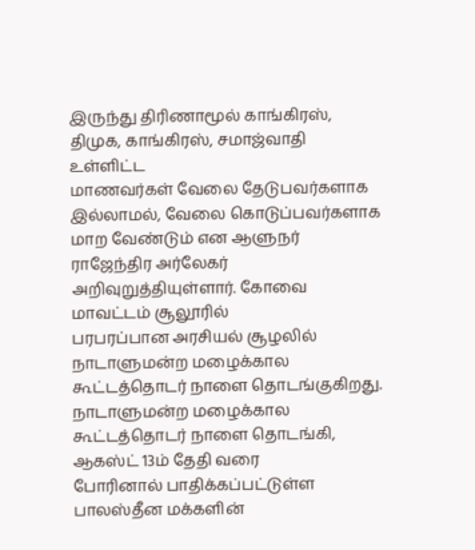இருந்து திரிணாமூல் காங்கிரஸ், திமுக, காங்கிரஸ், சமாஜ்வாதி உள்ளிட்ட
மாணவர்கள் வேலை தேடுபவர்களாக இல்லாமல், வேலை கொடுப்பவர்களாக மாற வேண்டும் என ஆளுநர் ராஜேந்திர அர்லேகர் அறிவுறுத்தியுள்ளார். கோவை மாவட்டம் சூலூரில்
பரபரப்பான அரசியல் சூழலில் நாடாளுமன்ற மழைக்கால கூட்டத்தொடர் நாளை தொடங்குகிறது. நாடாளுமன்ற மழைக்கால கூட்டத்தொடர் நாளை தொடங்கி, ஆகஸ்ட் 13ம் தேதி வரை
போரினால் பாதிக்கப்பட்டுள்ள பாலஸ்தீன மக்களின்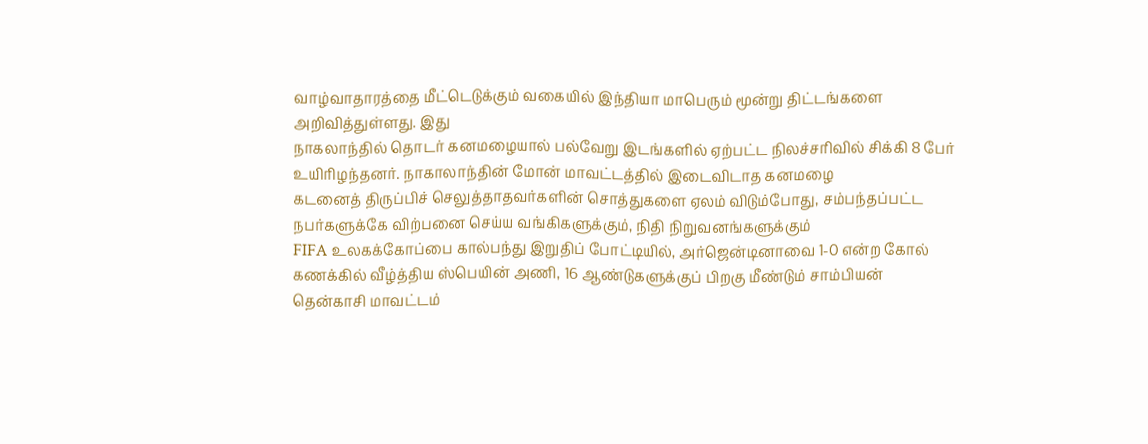வாழ்வாதாரத்தை மீட்டெடுக்கும் வகையில் இந்தியா மாபெரும் மூன்று திட்டங்களை அறிவித்துள்ளது. இது
நாகலாந்தில் தொடர் கனமழையால் பல்வேறு இடங்களில் ஏற்பட்ட நிலச்சரிவில் சிக்கி 8 பேர் உயிரிழந்தனர். நாகாலாந்தின் மோன் மாவட்டத்தில் இடைவிடாத கனமழை
கடனைத் திருப்பிச் செலுத்தாதவர்களின் சொத்துகளை ஏலம் விடும்போது, சம்பந்தப்பட்ட நபர்களுக்கே விற்பனை செய்ய வங்கிகளுக்கும், நிதி நிறுவனங்களுக்கும்
FIFA உலகக்கோப்பை கால்பந்து இறுதிப் போட்டியில், அர்ஜென்டினாவை 1-0 என்ற கோல் கணக்கில் வீழ்த்திய ஸ்பெயின் அணி, 16 ஆண்டுகளுக்குப் பிறகு மீண்டும் சாம்பியன்
தென்காசி மாவட்டம்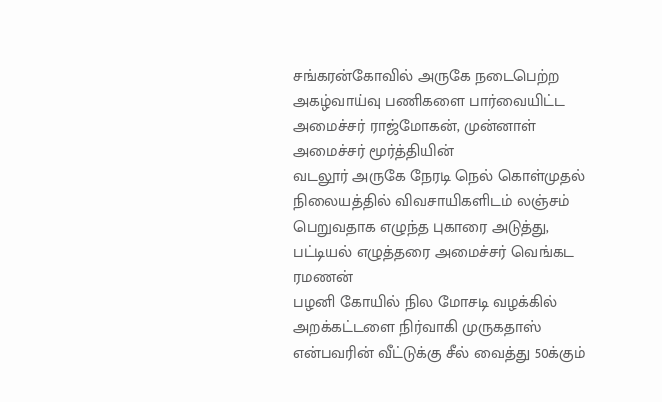சங்கரன்கோவில் அருகே நடைபெற்ற அகழ்வாய்வு பணிகளை பார்வையிட்ட அமைச்சர் ராஜ்மோகன், முன்னாள் அமைச்சர் மூர்த்தியின்
வடலூர் அருகே நேரடி நெல் கொள்முதல் நிலையத்தில் விவசாயிகளிடம் லஞ்சம் பெறுவதாக எழுந்த புகாரை அடுத்து, பட்டியல் எழுத்தரை அமைச்சர் வெங்கட ரமணன்
பழனி கோயில் நில மோசடி வழக்கில் அறக்கட்டளை நிர்வாகி முருகதாஸ் என்பவரின் வீட்டுக்கு சீல் வைத்து 50க்கும்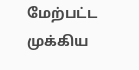மேற்பட்ட முக்கிய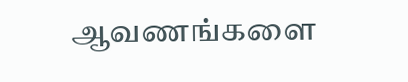ஆவணங்களை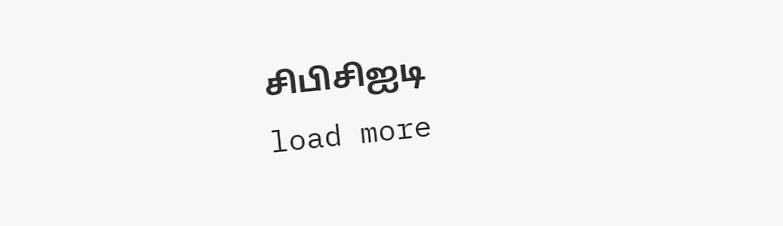சிபிசிஐடி
load more